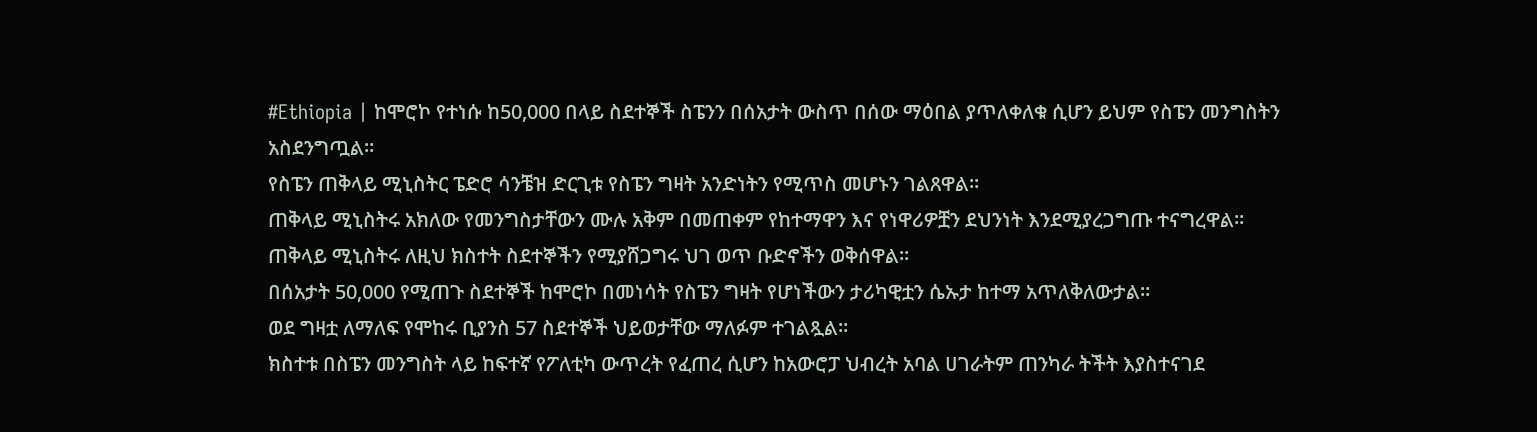#Ethiopia | ከሞሮኮ የተነሱ ከ50,000 በላይ ስደተኞች ስፔንን በሰአታት ውስጥ በሰው ማዕበል ያጥለቀለቁ ሲሆን ይህም የስፔን መንግስትን አስደንግጧል።
የስፔን ጠቅላይ ሚኒስትር ፔድሮ ሳንቼዝ ድርጊቱ የስፔን ግዛት አንድነትን የሚጥስ መሆኑን ገልጸዋል።
ጠቅላይ ሚኒስትሩ አክለው የመንግስታቸውን ሙሉ አቅም በመጠቀም የከተማዋን እና የነዋሪዎቿን ደህንነት እንደሚያረጋግጡ ተናግረዋል።
ጠቅላይ ሚኒስትሩ ለዚህ ክስተት ስደተኞችን የሚያሸጋግሩ ህገ ወጥ ቡድኖችን ወቅሰዋል።
በሰአታት 50,000 የሚጠጉ ስደተኞች ከሞሮኮ በመነሳት የስፔን ግዛት የሆነችውን ታሪካዊቷን ሴኡታ ከተማ አጥለቅለውታል።
ወደ ግዛቷ ለማለፍ የሞከሩ ቢያንስ 57 ስደተኞች ህይወታቸው ማለፉም ተገልጿል።
ክስተቱ በስፔን መንግስት ላይ ከፍተኛ የፖለቲካ ውጥረት የፈጠረ ሲሆን ከአውሮፓ ህብረት አባል ሀገራትም ጠንካራ ትችት እያስተናገደ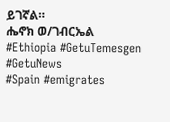ይገኛል።
ሔኖክ ወ/ገብርኤል
#Ethiopia #GetuTemesgen #GetuNews
#Spain #emigrates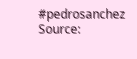#pedrosanchez
Source: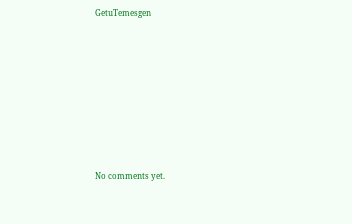GetuTemesgen








No comments yet.